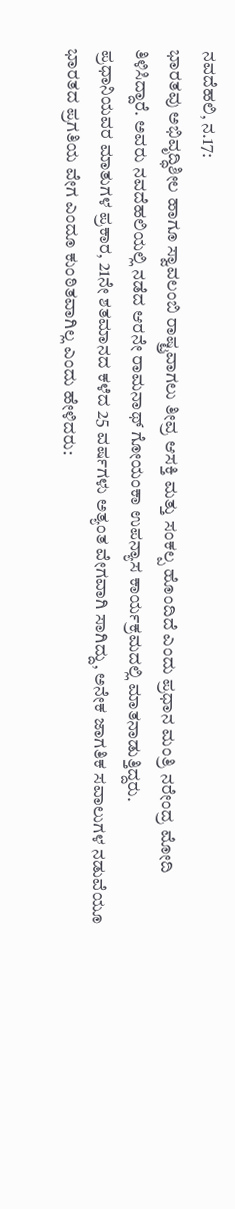ನವದೆಹಲಿ, ನ.17:
ಭಾರತವು ಅಭಿವೃದ್ಧಿಶೀಲ ಹಾಗೂ ಸ್ವಾವಲಂಬಿ ರಾಷ್ಟ್ರವಾಗಲು ತೀವ್ರ ಆಸಕ್ತಿ ಮತ್ತು ಸಂಕಲ್ಪ ಹೊಂದಿದೆ ಎಂದು ಪ್ರಧಾನ ಮಂತ್ರಿ ನರೇಂದ್ರ ಮೋದಿ ತಿಳಿಸಿದ್ದಾರೆ. ಅವರು ನವದೆಹಲಿಯಲ್ಲಿ ನಡೆದ ಆರನೇ ರಾಮನಾಥ್ ಗೋಯಂಕಾ ಉಪನ್ಯಾಸ ಕಾರ್ಯಕ್ರಮದಲ್ಲಿ ಮಾತನಾಡುತ್ತಿದ್ದರು.
ಪ್ರಧಾನಿಯವರ ಮಾತುಗಳ ಪ್ರಕಾರ, 21ನೇ ಶತಮಾನದ ಕಳೆದ 25 ವರ್ಷಗಳು ಅತ್ಯಂತ ವೇಗವಾಗಿ ಸಾಗಿದ್ದು, ಅನೇಕ ಜಾಗತಿಕ ಸವಾಲುಗಳ ನಡುವೆಯೂ ಭಾರತದ ಪ್ರಗತಿಯ ವೇಗ ಎಂದೂ ಕುಂಠಿತವಾಗಿಲ್ಲ ಎಂದು ಹೇಳಿದರು: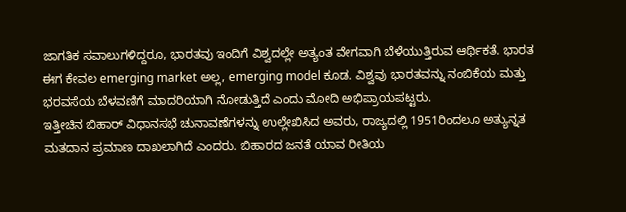ಜಾಗತಿಕ ಸವಾಲುಗಳಿದ್ದರೂ, ಭಾರತವು ಇಂದಿಗೆ ವಿಶ್ವದಲ್ಲೇ ಅತ್ಯಂತ ವೇಗವಾಗಿ ಬೆಳೆಯುತ್ತಿರುವ ಆರ್ಥಿಕತೆ. ಭಾರತ ಈಗ ಕೇವಲ emerging market ಅಲ್ಲ, emerging model ಕೂಡ. ವಿಶ್ವವು ಭಾರತವನ್ನು ನಂಬಿಕೆಯ ಮತ್ತು ಭರವಸೆಯ ಬೆಳವಣಿಗೆ ಮಾದರಿಯಾಗಿ ನೋಡುತ್ತಿದೆ ಎಂದು ಮೋದಿ ಅಭಿಪ್ರಾಯಪಟ್ಟರು.
ಇತ್ತೀಚಿನ ಬಿಹಾರ್ ವಿಧಾನಸಭೆ ಚುನಾವಣೆಗಳನ್ನು ಉಲ್ಲೇಖಿಸಿದ ಅವರು, ರಾಜ್ಯದಲ್ಲಿ 1951ರಿಂದಲೂ ಅತ್ಯುನ್ನತ ಮತದಾನ ಪ್ರಮಾಣ ದಾಖಲಾಗಿದೆ ಎಂದರು. ಬಿಹಾರದ ಜನತೆ ಯಾವ ರೀತಿಯ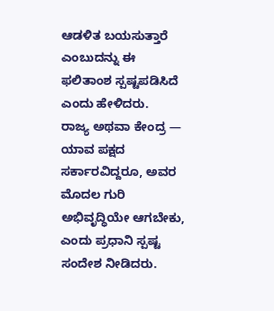ಆಡಳಿತ ಬಯಸುತ್ತಾರೆ ಎಂಬುದನ್ನು ಈ ಫಲಿತಾಂಶ ಸ್ಪಷ್ಟಪಡಿಸಿದೆ ಎಂದು ಹೇಳಿದರು.
ರಾಜ್ಯ ಅಥವಾ ಕೇಂದ್ರ — ಯಾವ ಪಕ್ಷದ ಸರ್ಕಾರವಿದ್ದರೂ, ಅವರ ಮೊದಲ ಗುರಿ ಅಭಿವೃದ್ಧಿಯೇ ಆಗಬೇಕು, ಎಂದು ಪ್ರಧಾನಿ ಸ್ಪಷ್ಟ ಸಂದೇಶ ನೀಡಿದರು.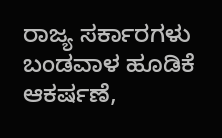ರಾಜ್ಯ ಸರ್ಕಾರಗಳು ಬಂಡವಾಳ ಹೂಡಿಕೆ ಆಕರ್ಷಣೆ,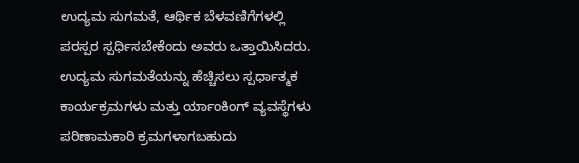ಉದ್ಯಮ ಸುಗಮತೆ, ಆರ್ಥಿಕ ಬೆಳವಣಿಗೆಗಳಲ್ಲಿ ಪರಸ್ಪರ ಸ್ಪರ್ಧಿಸಬೇಕೆಂದು ಅವರು ಒತ್ತಾಯಿಸಿದರು. ಉದ್ಯಮ ಸುಗಮತೆಯನ್ನು ಹೆಚ್ಚಿಸಲು ಸ್ಪರ್ಧಾತ್ಮಕ ಕಾರ್ಯಕ್ರಮಗಳು ಮತ್ತು ರ್ಯಾಂಕಿಂಗ್ ವ್ಯವಸ್ಥೆಗಳು ಪರಿಣಾಮಕಾರಿ ಕ್ರಮಗಳಾಗಬಹುದು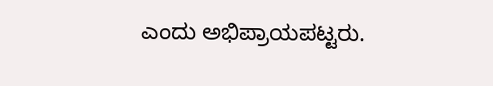ಎಂದು ಅಭಿಪ್ರಾಯಪಟ್ಟರು.